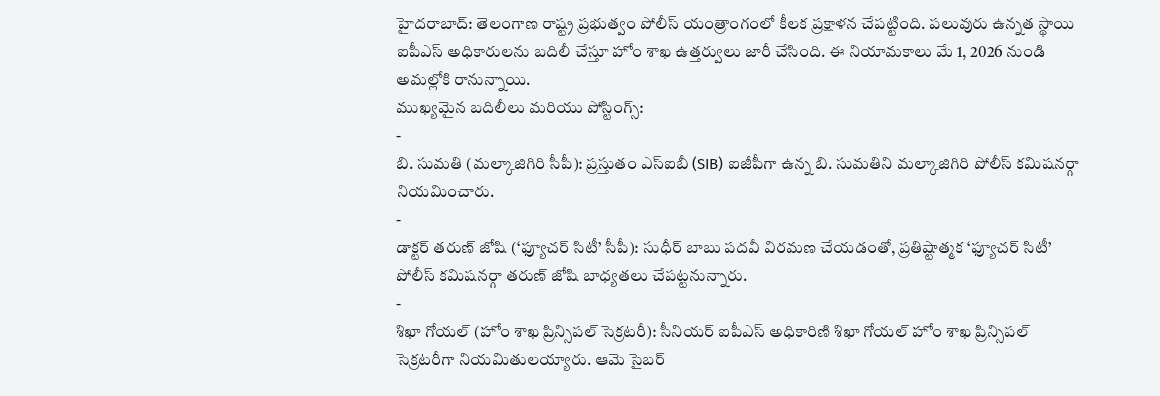హైదరాబాద్: తెలంగాణ రాష్ట్ర ప్రభుత్వం పోలీస్ యంత్రాంగంలో కీలక ప్రక్షాళన చేపట్టింది. పలువురు ఉన్నత స్థాయి ఐపీఎస్ అధికారులను బదిలీ చేస్తూ హోం శాఖ ఉత్తర్వులు జారీ చేసింది. ఈ నియామకాలు మే 1, 2026 నుండి అమల్లోకి రానున్నాయి.
ముఖ్యమైన బదిలీలు మరియు పోస్టింగ్స్:
-
బి. సుమతి (మల్కాజిగిరి సీపీ): ప్రస్తుతం ఎస్ఐబీ (SIB) ఐజీపీగా ఉన్న బి. సుమతిని మల్కాజిగిరి పోలీస్ కమిషనర్గా నియమించారు.
-
డాక్టర్ తరుణ్ జోషి (‘ఫ్యూచర్ సిటీ’ సీపీ): సుధీర్ బాబు పదవీ విరమణ చేయడంతో, ప్రతిష్టాత్మక ‘ఫ్యూచర్ సిటీ’ పోలీస్ కమిషనర్గా తరుణ్ జోషి బాధ్యతలు చేపట్టనున్నారు.
-
శిఖా గోయల్ (హోం శాఖ ప్రిన్సిపల్ సెక్రటరీ): సీనియర్ ఐపీఎస్ అధికారిణి శిఖా గోయల్ హోం శాఖ ప్రిన్సిపల్ సెక్రటరీగా నియమితులయ్యారు. ఆమె సైబర్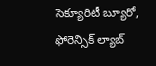సెక్యూరిటీ బ్యూరో, ఫోరెన్సిక్ ల్యాబ్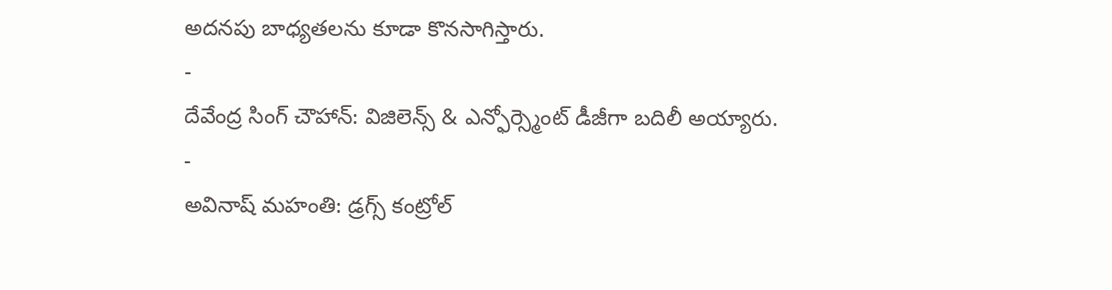అదనపు బాధ్యతలను కూడా కొనసాగిస్తారు.
-
దేవేంద్ర సింగ్ చౌహాన్: విజిలెన్స్ & ఎన్ఫోర్స్మెంట్ డీజీగా బదిలీ అయ్యారు.
-
అవినాష్ మహంతి: డ్రగ్స్ కంట్రోల్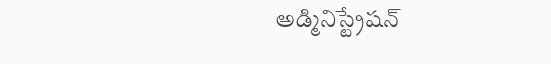అడ్మినిస్ట్రేషన్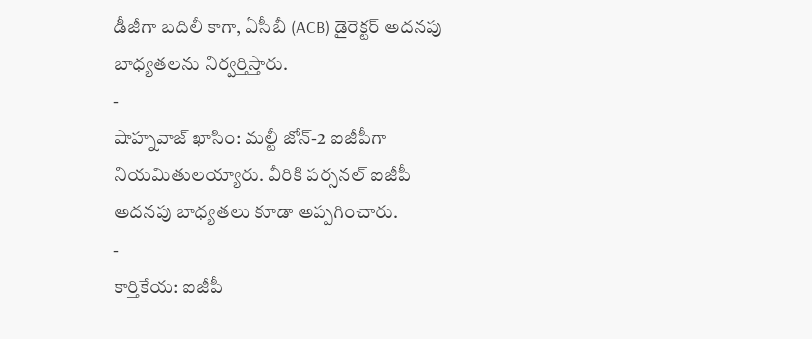డీజీగా బదిలీ కాగా, ఏసీబీ (ACB) డైరెక్టర్ అదనపు బాధ్యతలను నిర్వర్తిస్తారు.
-
షాహ్నవాజ్ ఖాసిం: మల్టీ జోన్-2 ఐజీపీగా నియమితులయ్యారు. వీరికి పర్సనల్ ఐజీపీ అదనపు బాధ్యతలు కూడా అప్పగించారు.
-
కార్తికేయ: ఐజీపీ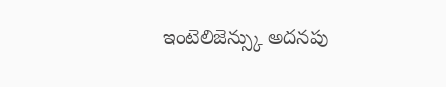ఇంటెలిజెన్స్కు అదనపు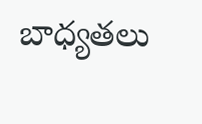బాధ్యతలు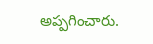అప్పగించారు.